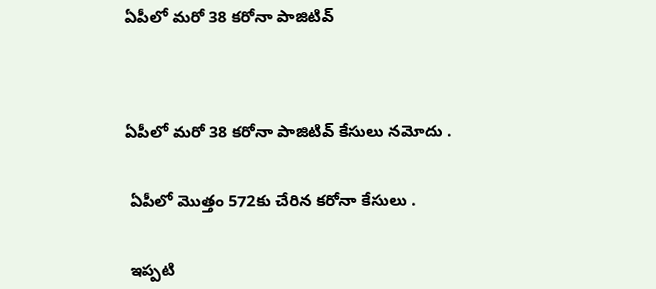ఏపీలో మరో 38 కరోనా పాజిటివ్




ఏపీలో మరో 38 కరోనా పాజిటివ్ కేసులు నమోదు .


 ఏపీలో మొత్తం 572కు చేరిన కరోనా కేసులు .


 ఇప్పటి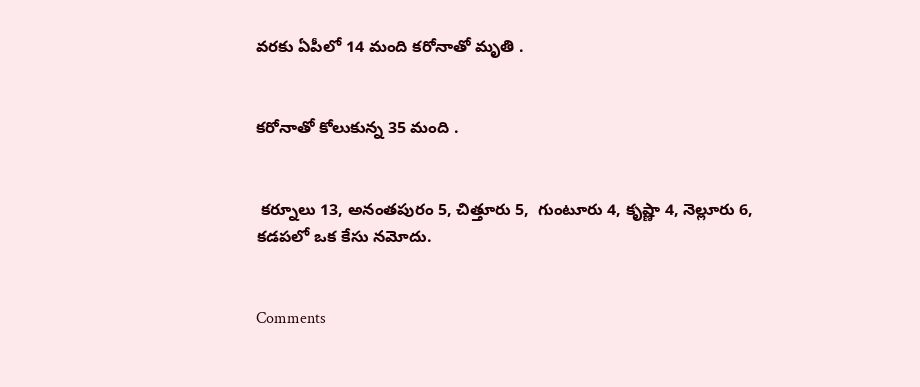వరకు ఏపీలో 14 మంది కరోనాతో మృతి .


కరోనాతో కోలుకున్న 35 మంది .


 కర్నూలు 13, అనంతపురం 5, చిత్తూరు 5,  గుంటూరు 4, కృష్ణా 4, నెల్లూరు 6, కడపలో ఒక కేసు నమోదు.


Comments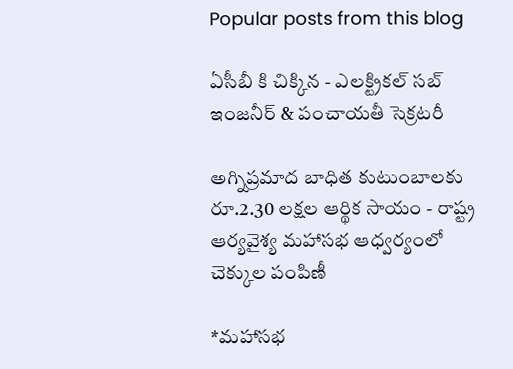Popular posts from this blog

ఏసీబీ కి చిక్కిన - ఎలక్ట్రికల్ సబ్ ఇంజనీర్ & పంచాయతీ సెక్రటరీ

అగ్నిప్రమాద బాధిత కుటుంబాలకు రూ.2.30 లక్షల ఆర్థిక సాయం - రాష్ట్ర ఆర్యవైశ్య మహాసభ ఆధ్వర్యంలో చెక్కుల పంపిణీ

*మహాసభ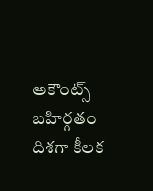అకౌంట్స్ బహిర్గతం దిశగా కీలక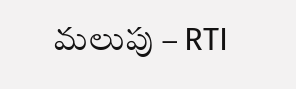మలుపు – RTI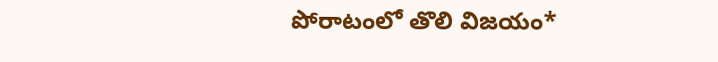పోరాటంలో తొలి విజయం*